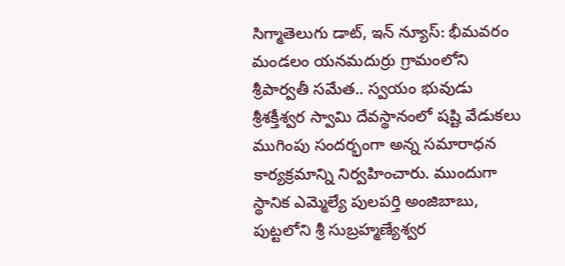సిగ్మాతెలుగు డాట్, ఇన్ న్యూస్: భీమవరం మండలం యనమదుర్రు గ్రామంలోని శ్రీపార్వతీ సమేత.. స్వయం భువుడు శ్రీశక్తీశ్వర స్వామి దేవస్థానంలో షష్టి వేడుకలు ముగింపు సందర్భంగా అన్న సమారాధన కార్యక్రమాన్ని నిర్వహించారు. ముందుగా స్థానిక ఎమ్మెల్యే పులపర్తి అంజిబాబు, పుట్టలోని శ్రీ సుబ్రహ్మణ్యేశ్వర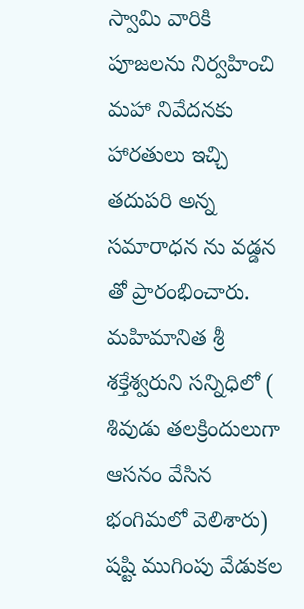స్వామి వారికి పూజలను నిర్వహించి మహా నివేదనకు హారతులు ఇచ్చి తదుపరి అన్న సమారాధన ను వడ్డన తో ప్రారంభించారు. మహిమానిత శ్రీ శక్తేశ్వరుని సన్నిధిలో ( శివుడు తలక్రిందులుగా ఆసనం వేసిన భంగిమలో వెలిశారు) షష్టి ముగింపు వేడుకల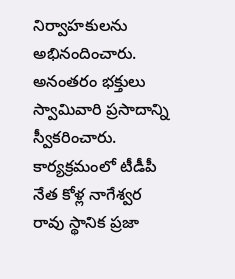నిర్వాహకులను అభినందించారు. అనంతరం భక్తులు స్వామివారి ప్రసాదాన్ని స్వీకరించారు. కార్యక్రమంలో టీడీపీ నేత కోళ్ల నాగేశ్వర రావు స్థానిక ప్రజా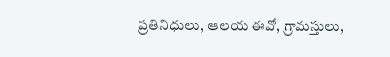ప్రతినిధులు, ఆలయ ఈవో, గ్రామస్తులు,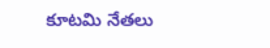కూటమి నేతలు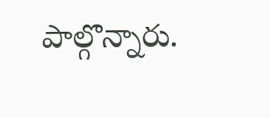పాల్గొన్నారు.